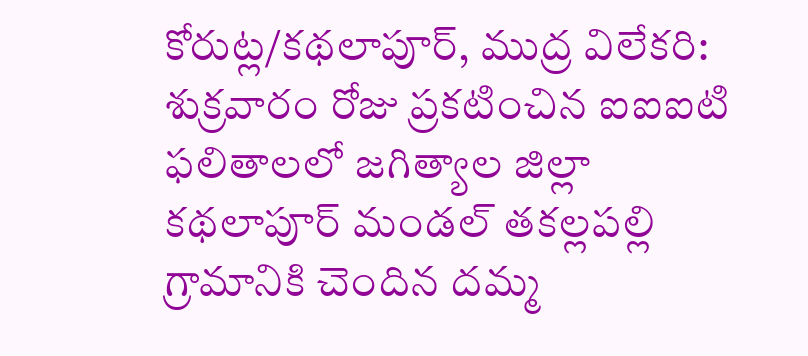కోరుట్ల/కథలాపూర్, ముద్ర విలేకరి: శుక్రవారం రోజు ప్రకటించిన ఐఐఐటి ఫలితాలలో జగిత్యాల జిల్లా కథలాపూర్ మండల్ తకల్లపల్లి గ్రామానికి చెందిన దమ్మ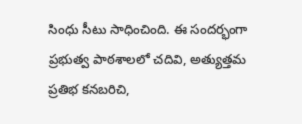సింధు సీటు సాధించింది. ఈ సందర్భంగా ప్రభుత్వ పాఠశాలలో చదివి, అత్యుత్తమ ప్రతిభ కనబరిచి,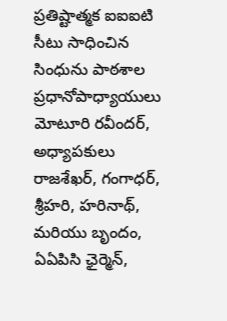ప్రతిష్టాత్మక ఐఐఐటి సీటు సాధించిన సింధును పాఠశాల ప్రధానోపాధ్యాయులు మోటూరి రవీందర్, అధ్యాపకులు రాజశేఖర్, గంగాధర్, శ్రీహరి, హరినాథ్, మరియు బృందం, ఏఏపిసి ఛైర్మెన్,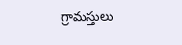గ్రామస్తులు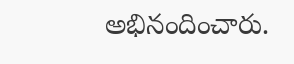అభినందించారు.